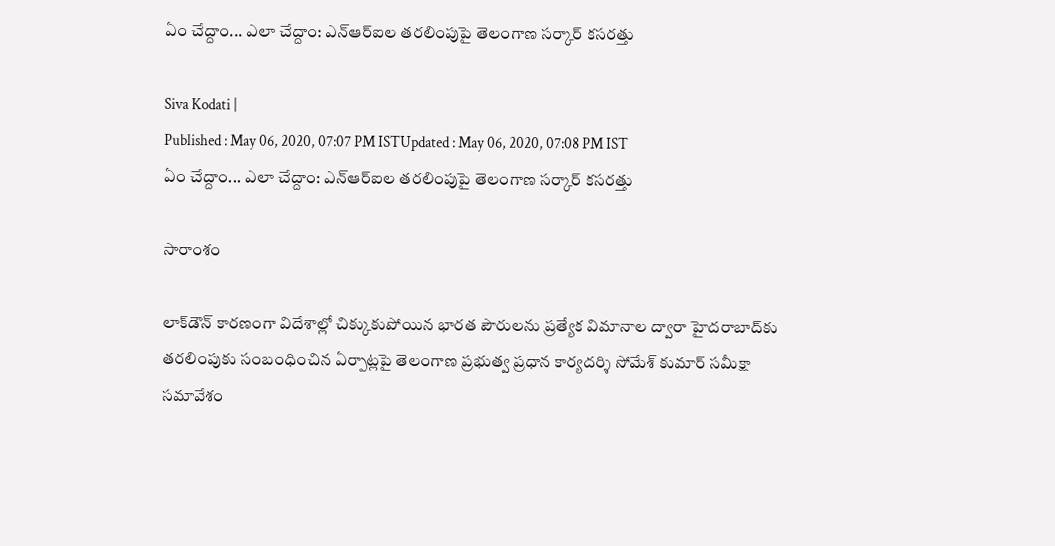ఏం చేద్దాం... ఎలా చేద్దాం: ఎన్ఆర్ఐల తరలింపుపై తెలంగాణ సర్కార్‌ కసరత్తు

Siva Kodati |
Published : May 06, 2020, 07:07 PM ISTUpdated : May 06, 2020, 07:08 PM IST
ఏం చేద్దాం... ఎలా చేద్దాం: ఎన్ఆర్ఐల తరలింపుపై తెలంగాణ సర్కార్‌ కసరత్తు

సారాంశం

లాక్‌డౌన్ కారణంగా విదేశాల్లో చిక్కుకుపోయిన భారత పౌరులను ప్రత్యేక విమానాల ద్వారా హైదరాబాద్‌కు తరలింపుకు సంబంధించిన ఏర్పాట్లపై తెలంగాణ ప్రభుత్వ ప్రధాన కార్యదర్శి సోమేశ్ కుమార్ సమీక్షా సమావేశం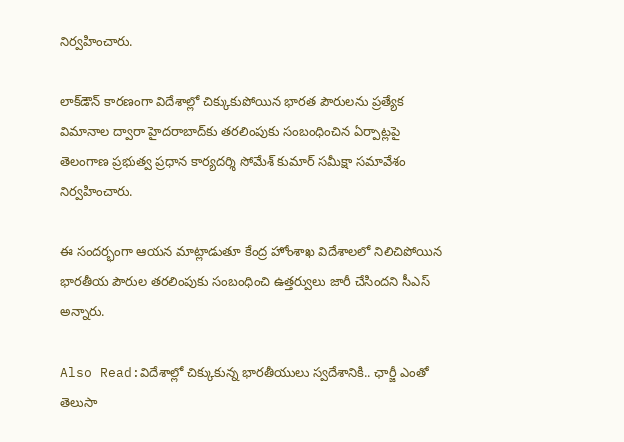నిర్వహించారు.

లాక్‌డౌన్ కారణంగా విదేశాల్లో చిక్కుకుపోయిన భారత పౌరులను ప్రత్యేక విమానాల ద్వారా హైదరాబాద్‌కు తరలింపుకు సంబంధించిన ఏర్పాట్లపై తెలంగాణ ప్రభుత్వ ప్రధాన కార్యదర్శి సోమేశ్ కుమార్ సమీక్షా సమావేశం నిర్వహించారు.

ఈ సందర్భంగా ఆయన మాట్లాడుతూ కేంద్ర హోంశాఖ విదేశాలలో నిలిచిపోయిన భారతీయ పౌరుల తరలింపుకు సంబంధించి ఉత్తర్వులు జారీ చేసిందని సీఎస్ అన్నారు.

Also Read:విదేశాల్లో చిక్కుకున్న భారతీయులు స్వదేశానికి.. ఛార్జీ ఎంతో తెలుసా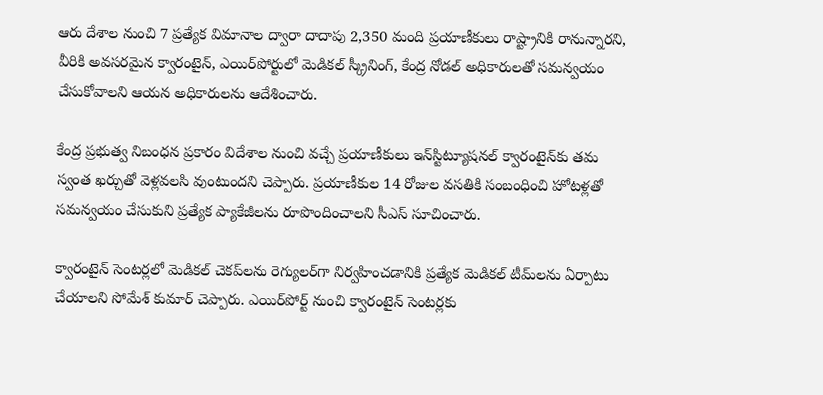ఆరు దేశాల నుంచి 7 ప్రత్యేక విమానాల ద్వారా దాదాపు 2,350 మంది ప్రయాణీకులు రాష్ట్రానికి రానున్నారని, వీరికి అవసరమైన క్వారంటైన్, ఎయిర్‌పోర్టులో మెడికల్ స్క్రీనింగ్, కేంద్ర నోడల్ అధికారులతో సమన్వయం చేసుకోవాలని ఆయన అధికారులను ఆదేశించారు.

కేంద్ర ప్రభుత్వ నిబంధన ప్రకారం విదేశాల నుంచి వచ్చే ప్రయాణీకులు ఇన్‌స్టిట్యూషనల్ క్వారంటైన్‌కు తమ స్వంత ఖర్చుతో వెళ్లవలసి వుంటుందని చెప్పారు. ప్రయాణీకుల 14 రోజుల వసతికి సంబంధించి హోటళ్లతో సమన్వయం చేసుకుని ప్రత్యేక ప్యాకేజీలను రూపొందించాలని సీఎస్ సూచించారు.

క్వారంటైన్‌ సెంటర్లలో మెడికల్ చెకప్‌లను రెగ్యులర్‌గా నిర్వహించడానికి ప్రత్యేక మెడికల్ టీమ్‌లను ఏర్పాటు చేయాలని సోమేశ్ కుమార్ చెప్పారు. ఎయిర్‌పోర్ట్ నుంచి క్వారంటైన్ సెంటర్లకు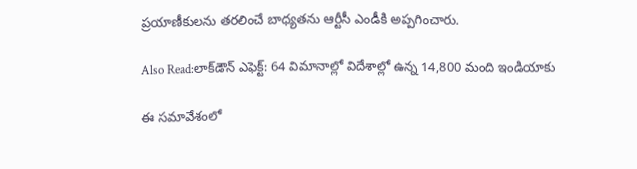ప్రయాణీకులను తరలించే బాధ్యతను ఆర్టీసీ ఎండీకి అప్పగించారు.

Also Read:లాక్‌డౌన్ ఎఫెక్ట్: 64 విమానాల్లో విదేశాల్లో ఉన్న 14,800 మంది ఇండియాకు

ఈ సమావేశంలో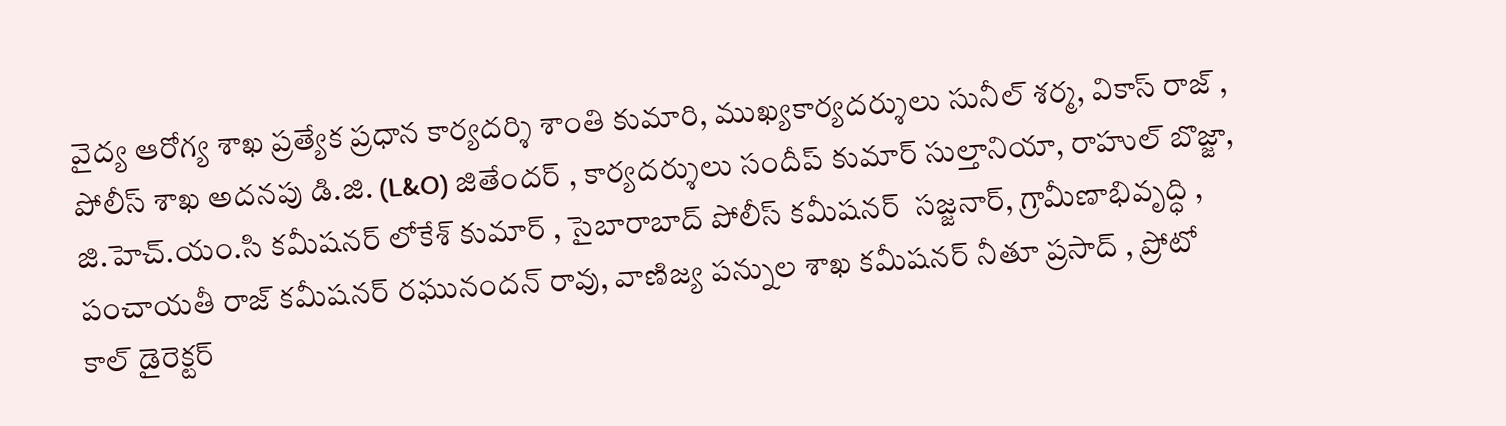వైద్య ఆరోగ్య శాఖ ప్రత్యేక ప్రధాన కార్యదర్శి శాంతి కుమారి, ముఖ్యకార్యదర్శులు సునీల్ శర్మ, వికాస్ రాజ్ , పోలీస్ శాఖ అదనపు డి.జి. (L&O) జితేందర్ , కార్యదర్శులు సందీప్ కుమార్ సుల్తానియా, రాహుల్ బొజ్జా,  జి.హెచ్.యం.సి కమీషనర్ లోకేశ్ కుమార్ , సైబారాబాద్ పోలీస్ కమీషనర్  సజ్జనార్, గ్రామీణాభివృద్ధి , పంచాయతీ రాజ్ కమీషనర్ రఘునందన్ రావు, వాణిజ్య పన్నుల శాఖ కమీషనర్ నీతూ ప్రసాద్ , ప్రోటో కాల్ డైరెక్టర్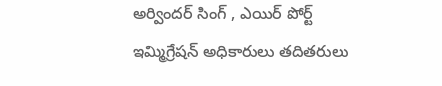అర్విందర్ సింగ్ , ఎయిర్ పోర్ట్  ఇమ్మిగ్రేషన్ అధికారులు తదితరులు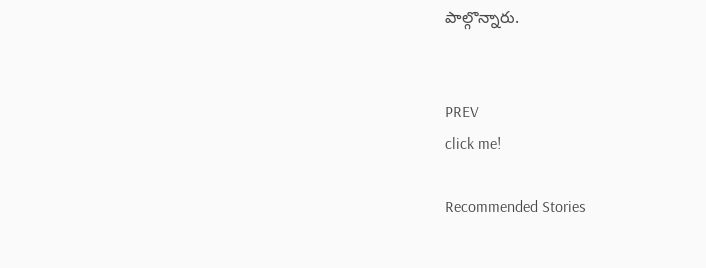పాల్గొన్నారు.


PREV
click me!

Recommended Stories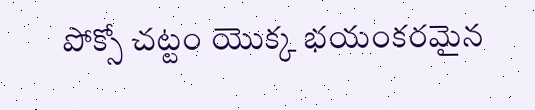పోక్సో చట్టం యొక్క భయంకరమైన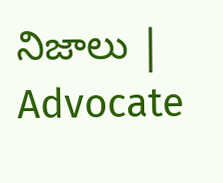నిజాలు | Advocate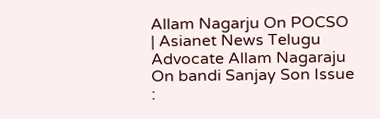Allam Nagarju On POCSO | Asianet News Telugu
Advocate Allam Nagaraju On bandi Sanjay Son Issue :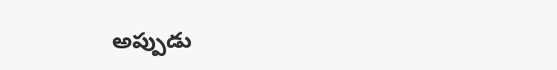అప్పుడు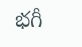భగీ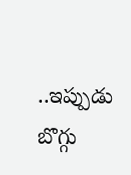..ఇప్పుడు బొగ్గు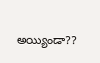అయ్యిండా??